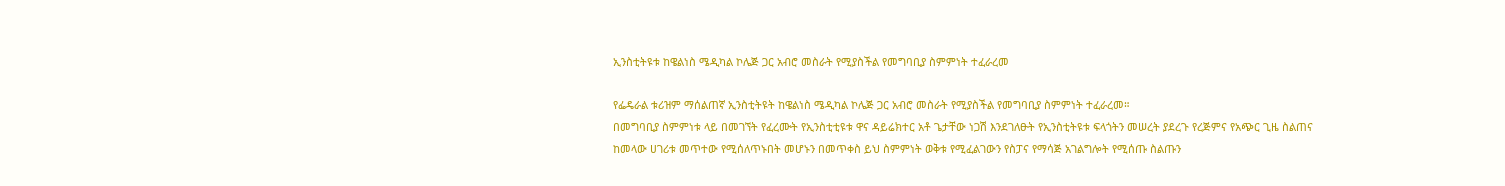ኢንስቲትዩቱ ከዌልነስ ሜዲካል ኮሌጅ ጋር አብሮ መስራት የሚያስችል የመግባቢያ ስምምነት ተፈራረመ

የፌዴራል ቱሪዝም ማሰልጠኛ ኢንስቲትዩት ከዌልነስ ሜዲካል ኮሌጅ ጋር አብሮ መስራት የሚያስችል የመግባቢያ ስምምነት ተፈራረመ።
በመግባቢያ ስምምነቱ ላይ በመገኘት የፈረሙት የኢንስቲቲዩቱ ዋና ዳይሬክተር አቶ ጌታቸው ነጋሽ እንደገለፁት የኢንስቲትዩቱ ፍላጎትን መሠረት ያደረጉ የረጅምና የአጭር ጊዜ ስልጠና ከመላው ሀገሪቱ መጥተው የሚሰለጥኑበት መሆኑን በመጥቀስ ይህ ስምምነት ወቅቱ የሚፈልገውን የስፓና የማሳጅ አገልግሎት የሚሰጡ ስልጡን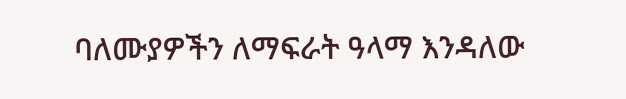ባለሙያዎችን ለማፍራት ዓላማ እንዳለው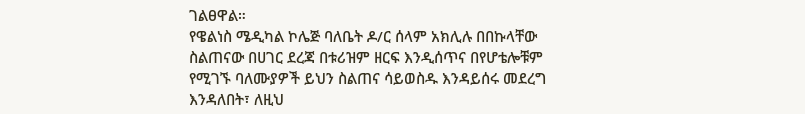ገልፀዋል።
የዌልነስ ሜዲካል ኮሌጅ ባለቤት ዶ/ር ሰላም አክሊሉ በበኩላቸው ስልጠናው በሀገር ደረጃ በቱሪዝም ዘርፍ እንዲሰጥና በየሆቴሎቹም የሚገኙ ባለሙያዎች ይህን ስልጠና ሳይወስዱ እንዳይሰሩ መደረግ እንዳለበት፣ ለዚህ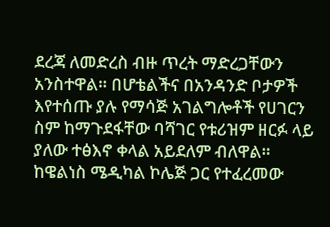ደረጃ ለመድረስ ብዙ ጥረት ማድረጋቸውን አንስተዋል። በሆቴልችና በአንዳንድ ቦታዎች እየተሰጡ ያሉ የማሳጅ አገልግሎቶች የሀገርን ስም ከማጉደፋቸው ባሻገር የቱሪዝም ዘርፉ ላይ ያለው ተፅእኖ ቀላል አይደለም ብለዋል።
ከዌልነስ ሜዲካል ኮሌጅ ጋር የተፈረመው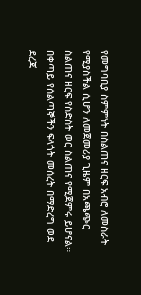የመግባቢያ ስምምነት በስልጠና ዘርፍ አብሮ ለመስራት የሚያስችል ሲሆን ለመጀመሪያ ጊዜም በአጫጭር ስልጠና ዘርፍ የስድስት ወር ስልጠና የሚጀምሩ ይሆናል።
በቀጣይ የሰልጣኞችን ፍላጎት መሰረት በማድረግ ወደ ደረጃ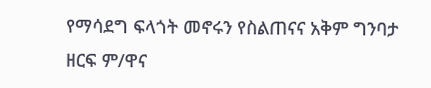የማሳደግ ፍላጎት መኖሩን የስልጠናና አቅም ግንባታ ዘርፍ ም/ዋና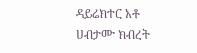ዳይሬክተር አቶ ሀብታሙ ክብረት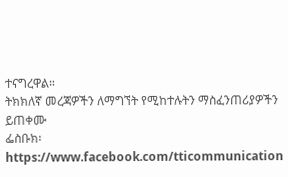ተናግረዋል።
ትክክለኛ መረጃዎችን ለማግኘት የሚከተሉትን ማስፈንጠሪያዎችን ይጠቀሙ
ፌስቡክ፡ https://www.facebook.com/tticommunication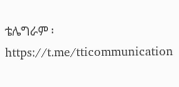ቴሌግራም ፡https://t.me/tticommunication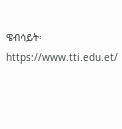ዌብሳይት፡ https://www.tti.edu.et/